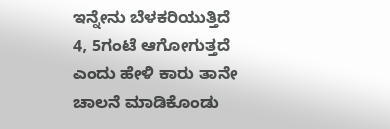ಇನ್ನೇನು ಬೆಳಕರಿಯುತ್ತಿದೆ 4, 5ಗಂಟೆ ಆಗೋಗುತ್ತದೆ ಎಂದು ಹೇಳಿ ಕಾರು ತಾನೇ ಚಾಲನೆ ಮಾಡಿಕೊಂಡು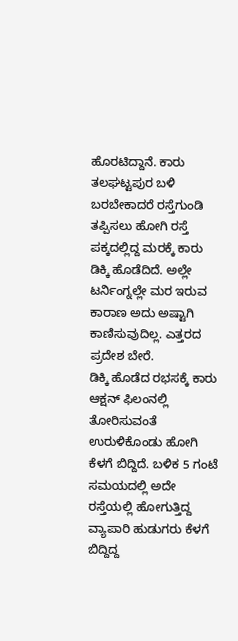ಹೊರಟಿದ್ದಾನೆ. ಕಾರು ತಲಘಟ್ಟಪುರ ಬಳಿ ಬರಬೇಕಾದರೆ ರಸ್ತೆಗುಂಡಿ ತಪ್ಪಿಸಲು ಹೋಗಿ ರಸ್ತೆ ಪಕ್ಕದಲ್ಲಿದ್ದ ಮರಕ್ಕೆ ಕಾರು ಡಿಕ್ಕಿ ಹೊಡೆದಿದೆ. ಅಲ್ಲೇ ಟರ್ನಿಂಗ್ನಲ್ಲೇ ಮರ ಇರುವ ಕಾರಾಣ ಅದು ಅಷ್ಟಾಗಿ ಕಾಣಿಸುವುದಿಲ್ಲ. ಎತ್ತರದ ಪ್ರದೇಶ ಬೇರೆ.
ಡಿಕ್ಕಿ ಹೊಡೆದ ರಭಸಕ್ಕೆ ಕಾರು ಆಕ್ಷನ್ ಫಿಲಂನಲ್ಲಿ ತೋರಿಸುವಂತೆ ಉರುಳಿಕೊಂಡು ಹೋಗಿ ಕೆಳಗೆ ಬಿದ್ದಿದೆ. ಬಳಿಕ 5 ಗಂಟೆ ಸಮಯದಲ್ಲಿ ಅದೇ ರಸ್ತೆಯಲ್ಲಿ ಹೋಗುತ್ತಿದ್ದ ವ್ಯಾಪಾರಿ ಹುಡುಗರು ಕೆಳಗೆ ಬಿದ್ದಿದ್ದ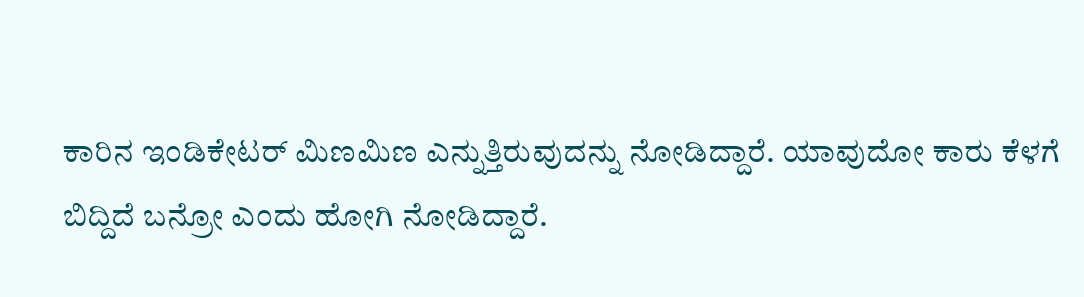ಕಾರಿನ ಇಂಡಿಕೇಟರ್ ಮಿಣಮಿಣ ಎನ್ನುತ್ತಿರುವುದನ್ನು ನೋಡಿದ್ದಾರೆ. ಯಾವುದೋ ಕಾರು ಕೆಳಗೆ ಬಿದ್ದಿದೆ ಬನ್ರೋ ಎಂದು ಹೋಗಿ ನೋಡಿದ್ದಾರೆ.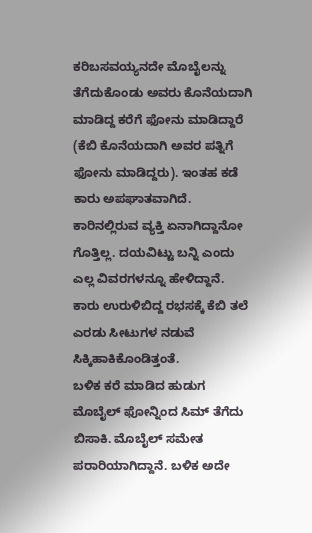ಕರಿಬಸವಯ್ಯನದೇ ಮೊಬೈಲನ್ನು ತೆಗೆದುಕೊಂಡು ಅವರು ಕೊನೆಯದಾಗಿ ಮಾಡಿದ್ದ ಕರೆಗೆ ಫೋನು ಮಾಡಿದ್ದಾರೆ (ಕೆಬಿ ಕೊನೆಯದಾಗಿ ಅವರ ಪತ್ನಿಗೆ ಫೋನು ಮಾಡಿದ್ದರು). ಇಂತಹ ಕಡೆ ಕಾರು ಅಪಘಾತವಾಗಿದೆ. ಕಾರಿನಲ್ಲಿರುವ ವ್ಯಕ್ತಿ ಏನಾಗಿದ್ದಾನೋ ಗೊತ್ತಿಲ್ಲ. ದಯವಿಟ್ಟು ಬನ್ನಿ ಎಂದು ಎಲ್ಲ ವಿವರಗಳನ್ನೂ ಹೇಳಿದ್ದಾನೆ. ಕಾರು ಉರುಳಿಬಿದ್ದ ರಭಸಕ್ಕೆ ಕೆಬಿ ತಲೆ ಎರಡು ಸೀಟುಗಳ ನಡುವೆ ಸಿಕ್ಕಿಹಾಕಿಕೊಂಡಿತ್ತಂತೆ.
ಬಳಿಕ ಕರೆ ಮಾಡಿದ ಹುಡುಗ ಮೊಬೈಲ್ ಫೋನ್ನಿಂದ ಸಿಮ್ ತೆಗೆದು ಬಿಸಾಕಿ. ಮೊಬೈಲ್ ಸಮೇತ ಪರಾರಿಯಾಗಿದ್ದಾನೆ. ಬಳಿಕ ಅದೇ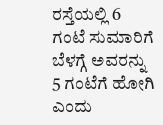ರಸ್ತೆಯಲ್ಲಿ 6 ಗಂಟೆ ಸುಮಾರಿಗೆ ಬೆಳಗ್ಗೆ ಅವರನ್ನು 5 ಗಂಟೆಗೆ ಹೋಗಿ ಎಂದು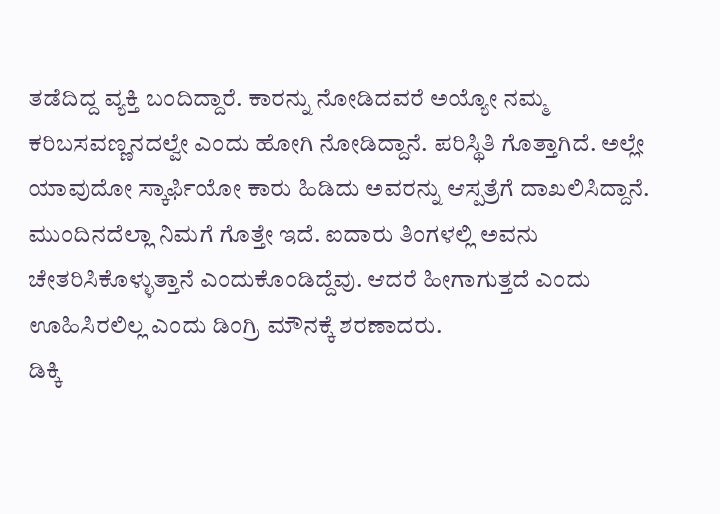ತಡೆದಿದ್ದ ವ್ಯಕ್ತಿ ಬಂದಿದ್ದಾರೆ. ಕಾರನ್ನು ನೋಡಿದವರೆ ಅಯ್ಯೋ ನಮ್ಮ ಕರಿಬಸವಣ್ಣನದಲ್ವೇ ಎಂದು ಹೋಗಿ ನೋಡಿದ್ದಾನೆ. ಪರಿಸ್ಥಿತಿ ಗೊತ್ತಾಗಿದೆ. ಅಲ್ಲೇ ಯಾವುದೋ ಸ್ಕಾರ್ಫಿಯೋ ಕಾರು ಹಿಡಿದು ಅವರನ್ನು ಆಸ್ಪತ್ರೆಗೆ ದಾಖಲಿಸಿದ್ದಾನೆ. ಮುಂದಿನದೆಲ್ಲಾ ನಿಮಗೆ ಗೊತ್ತೇ ಇದೆ. ಐದಾರು ತಿಂಗಳಲ್ಲಿ ಅವನು ಚೇತರಿಸಿಕೊಳ್ಳುತ್ತಾನೆ ಎಂದುಕೊಂಡಿದ್ದೆವು. ಆದರೆ ಹೀಗಾಗುತ್ತದೆ ಎಂದು ಊಹಿಸಿರಲಿಲ್ಲ ಎಂದು ಡಿಂಗ್ರಿ ಮೌನಕ್ಕೆ ಶರಣಾದರು.
ಡಿಕ್ಕಿ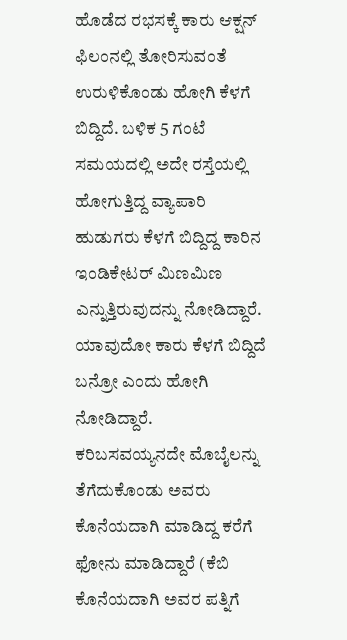ಹೊಡೆದ ರಭಸಕ್ಕೆ ಕಾರು ಆಕ್ಷನ್ ಫಿಲಂನಲ್ಲಿ ತೋರಿಸುವಂತೆ ಉರುಳಿಕೊಂಡು ಹೋಗಿ ಕೆಳಗೆ ಬಿದ್ದಿದೆ. ಬಳಿಕ 5 ಗಂಟೆ ಸಮಯದಲ್ಲಿ ಅದೇ ರಸ್ತೆಯಲ್ಲಿ ಹೋಗುತ್ತಿದ್ದ ವ್ಯಾಪಾರಿ ಹುಡುಗರು ಕೆಳಗೆ ಬಿದ್ದಿದ್ದ ಕಾರಿನ ಇಂಡಿಕೇಟರ್ ಮಿಣಮಿಣ ಎನ್ನುತ್ತಿರುವುದನ್ನು ನೋಡಿದ್ದಾರೆ. ಯಾವುದೋ ಕಾರು ಕೆಳಗೆ ಬಿದ್ದಿದೆ ಬನ್ರೋ ಎಂದು ಹೋಗಿ ನೋಡಿದ್ದಾರೆ.
ಕರಿಬಸವಯ್ಯನದೇ ಮೊಬೈಲನ್ನು ತೆಗೆದುಕೊಂಡು ಅವರು ಕೊನೆಯದಾಗಿ ಮಾಡಿದ್ದ ಕರೆಗೆ ಫೋನು ಮಾಡಿದ್ದಾರೆ (ಕೆಬಿ ಕೊನೆಯದಾಗಿ ಅವರ ಪತ್ನಿಗೆ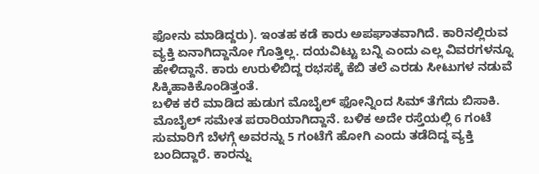ಫೋನು ಮಾಡಿದ್ದರು). ಇಂತಹ ಕಡೆ ಕಾರು ಅಪಘಾತವಾಗಿದೆ. ಕಾರಿನಲ್ಲಿರುವ ವ್ಯಕ್ತಿ ಏನಾಗಿದ್ದಾನೋ ಗೊತ್ತಿಲ್ಲ. ದಯವಿಟ್ಟು ಬನ್ನಿ ಎಂದು ಎಲ್ಲ ವಿವರಗಳನ್ನೂ ಹೇಳಿದ್ದಾನೆ. ಕಾರು ಉರುಳಿಬಿದ್ದ ರಭಸಕ್ಕೆ ಕೆಬಿ ತಲೆ ಎರಡು ಸೀಟುಗಳ ನಡುವೆ ಸಿಕ್ಕಿಹಾಕಿಕೊಂಡಿತ್ತಂತೆ.
ಬಳಿಕ ಕರೆ ಮಾಡಿದ ಹುಡುಗ ಮೊಬೈಲ್ ಫೋನ್ನಿಂದ ಸಿಮ್ ತೆಗೆದು ಬಿಸಾಕಿ. ಮೊಬೈಲ್ ಸಮೇತ ಪರಾರಿಯಾಗಿದ್ದಾನೆ. ಬಳಿಕ ಅದೇ ರಸ್ತೆಯಲ್ಲಿ 6 ಗಂಟೆ ಸುಮಾರಿಗೆ ಬೆಳಗ್ಗೆ ಅವರನ್ನು 5 ಗಂಟೆಗೆ ಹೋಗಿ ಎಂದು ತಡೆದಿದ್ದ ವ್ಯಕ್ತಿ ಬಂದಿದ್ದಾರೆ. ಕಾರನ್ನು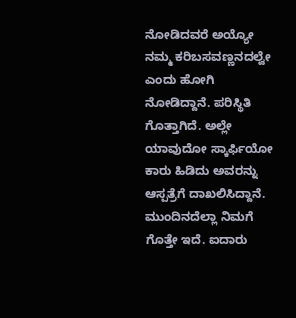ನೋಡಿದವರೆ ಅಯ್ಯೋ ನಮ್ಮ ಕರಿಬಸವಣ್ಣನದಲ್ವೇ ಎಂದು ಹೋಗಿ ನೋಡಿದ್ದಾನೆ. ಪರಿಸ್ಥಿತಿ ಗೊತ್ತಾಗಿದೆ. ಅಲ್ಲೇ ಯಾವುದೋ ಸ್ಕಾರ್ಫಿಯೋ ಕಾರು ಹಿಡಿದು ಅವರನ್ನು ಆಸ್ಪತ್ರೆಗೆ ದಾಖಲಿಸಿದ್ದಾನೆ. ಮುಂದಿನದೆಲ್ಲಾ ನಿಮಗೆ ಗೊತ್ತೇ ಇದೆ. ಐದಾರು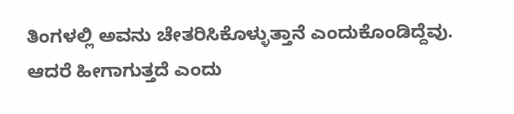ತಿಂಗಳಲ್ಲಿ ಅವನು ಚೇತರಿಸಿಕೊಳ್ಳುತ್ತಾನೆ ಎಂದುಕೊಂಡಿದ್ದೆವು. ಆದರೆ ಹೀಗಾಗುತ್ತದೆ ಎಂದು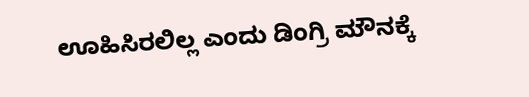ಊಹಿಸಿರಲಿಲ್ಲ ಎಂದು ಡಿಂಗ್ರಿ ಮೌನಕ್ಕೆ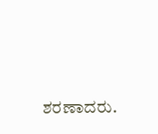ಶರಣಾದರು.